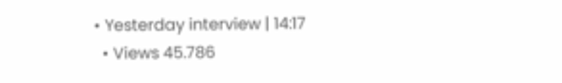• Yesterday interview | 14:17
  • Views 45.786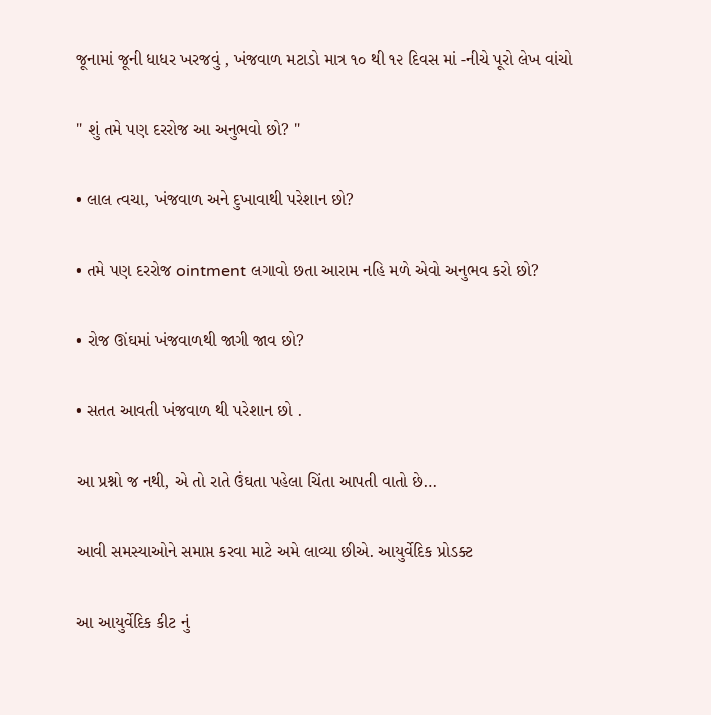જૂનામાં જૂની ધાધર ખરજવું , ખંજવાળ મટાડો માત્ર ૧૦ થી ૧૨ દિવસ માં -નીચે પૂરો લેખ વાંચો

" શું તમે પણ દરરોજ આ અનુભવો છો? "

• લાલ ત્વચા, ખંજવાળ અને દુખાવાથી પરેશાન છો?

• તમે પણ દરરોજ ointment લગાવો છતા આરામ નહિ મળે એવો અનુભવ કરો છો?

• રોજ ઊંઘમાં ખંજવાળથી જાગી જાવ છો?

• સતત આવતી ખંજવાળ થી પરેશાન છો .

આ પ્રશ્નો જ નથી, એ તો રાતે ઉંઘતા પહેલા ચિંતા આપતી વાતો છે…

આવી સમસ્યાઓને સમાપ્ત કરવા માટે અમે લાવ્યા છીએ. આયુર્વેદિક પ્રોડક્ટ

આ આયુર્વેદિક કીટ નું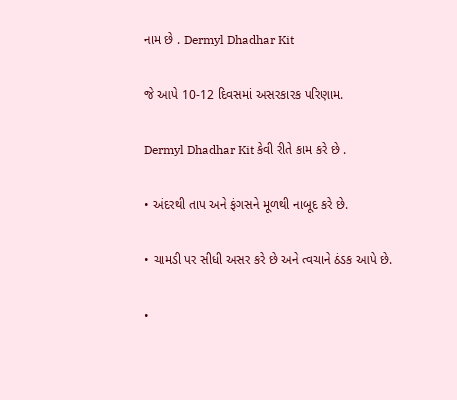નામ છે . Dermyl Dhadhar Kit

જે આપે 10-12 દિવસમાં અસરકારક પરિણામ.

Dermyl Dhadhar Kit કેવી રીતે કામ કરે છે .

• અંદરથી તાપ અને ફંગસને મૂળથી નાબૂદ કરે છે.

• ચામડી પર સીધી અસર કરે છે અને ત્વચાને ઠંડક આપે છે.

•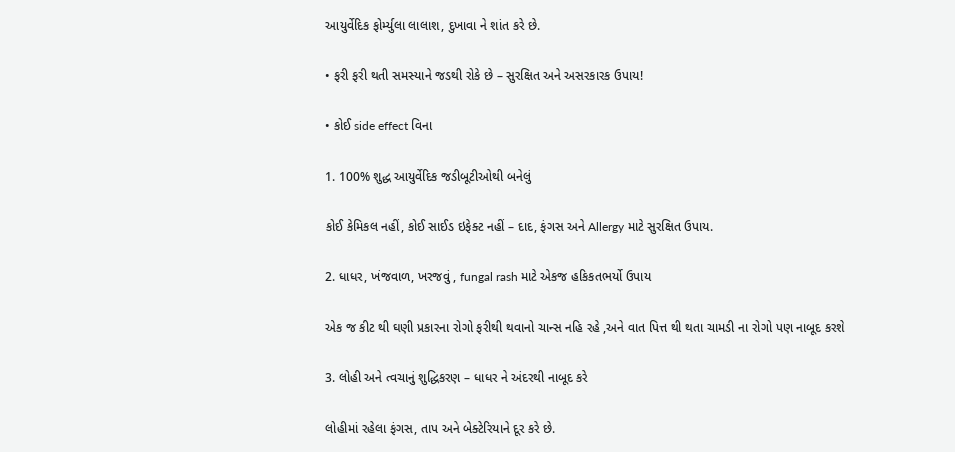આયુર્વેદિક ફોર્મ્યુલા લાલાશ, દુખાવા ને શાંત કરે છે.

• ફરી ફરી થતી સમસ્યાને જડથી રોકે છે – સુરક્ષિત અને અસરકારક ઉપાય!

• કોઈ side effect વિના

1. 100% શુદ્ધ આયુર્વેદિક જડીબૂટીઓથી બનેલું

કોઈ કેમિકલ નહીં, કોઈ સાઈડ ઇફેક્ટ નહીં – દાદ, ફંગસ અને Allergy માટે સુરક્ષિત ઉપાય.

2. ધાધર, ખંજવાળ, ખરજવું , fungal rash માટે એકજ હકિકતભર્યો ઉપાય

એક જ કીટ થી ઘણી પ્રકારના રોગો ફરીથી થવાનો ચાન્સ નહિ રહે ,અને વાત પિત્ત થી થતા ચામડી ના રોગો પણ નાબૂદ કરશે

3. લોહી અને ત્વચાનું શુદ્ધિકરણ – ધાધર ને અંદરથી નાબૂદ કરે

લોહીમાં રહેલા ફંગસ, તાપ અને બેક્ટેરિયાને દૂર કરે છે.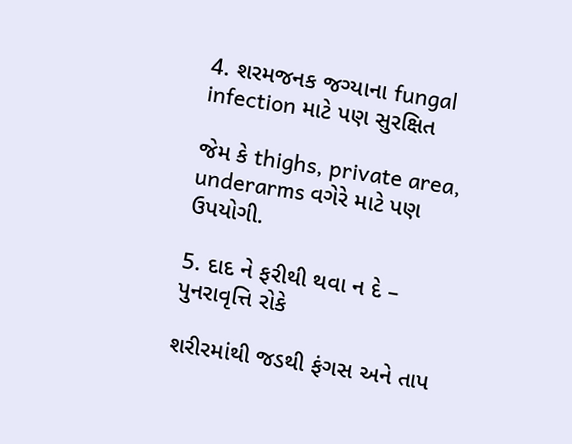4. શરમજનક જગ્યાના fungal infection માટે પણ સુરક્ષિત

જેમ કે thighs, private area, underarms વગેરે માટે પણ ઉપયોગી.

5. દાદ ને ફરીથી થવા ન દે – પુનરાવૃત્તિ રોકે

શરીરમાંથી જડથી ફંગસ અને તાપ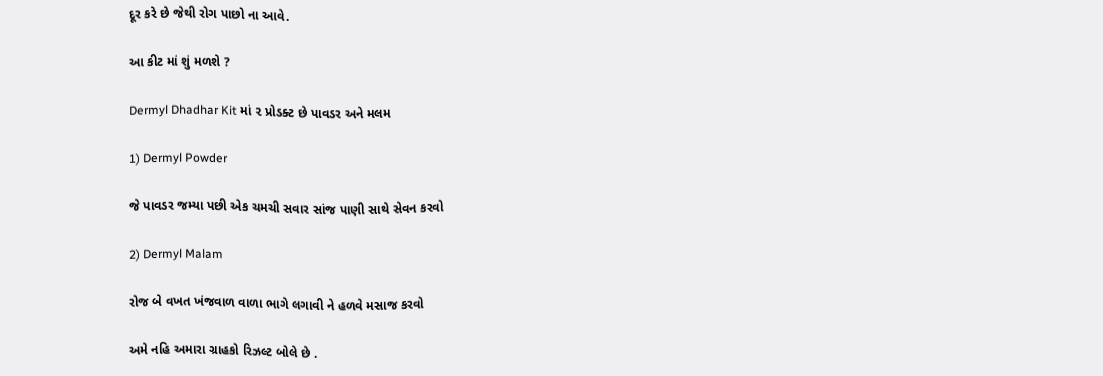દૂર કરે છે જેથી રોગ પાછો ના આવે.

આ કીટ માં શું મળશે ?

Dermyl Dhadhar Kit માં ૨ પ્રોડક્ટ છે પાવડર અને મલમ

1) Dermyl Powder

જે પાવડર જમ્યા પછી એક ચમચી સવાર સાંજ પાણી સાથે સેવન કરવો

2) Dermyl Malam

રોજ બે વખત ખંજવાળ વાળા ભાગે લગાવી ને હળવે મસાજ કરવો

અમે નહિ અમારા ગ્રાહકો રિઝલ્ટ બોલે છે .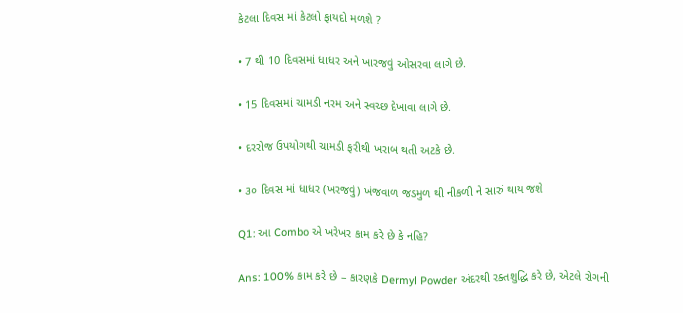કેટલા દિવસ માં કેટલો ફાયદો મળશે ?

• 7 થી 10 દિવસમાં ધાધર અને ખારજવું ઓસરવા લાગે છે.

• 15 દિવસમાં ચામડી નરમ અને સ્વચ્છ દેખાવા લાગે છે.

• દરરોજ ઉપયોગથી ચામડી ફરીથી ખરાબ થતી અટકે છે.

• ૩૦ દિવસ માં ધાધર (ખરજવું) ખંજવાળ જડમુળ થી નીકળી ને સારું થાય જશે

Q1: આ Combo એ ખરેખર કામ કરે છે કે નહિ?

Ans: 100% કામ કરે છે – કારણકે Dermyl Powder અંદરથી રક્તશુદ્ધિ કરે છે, એટલે રોગની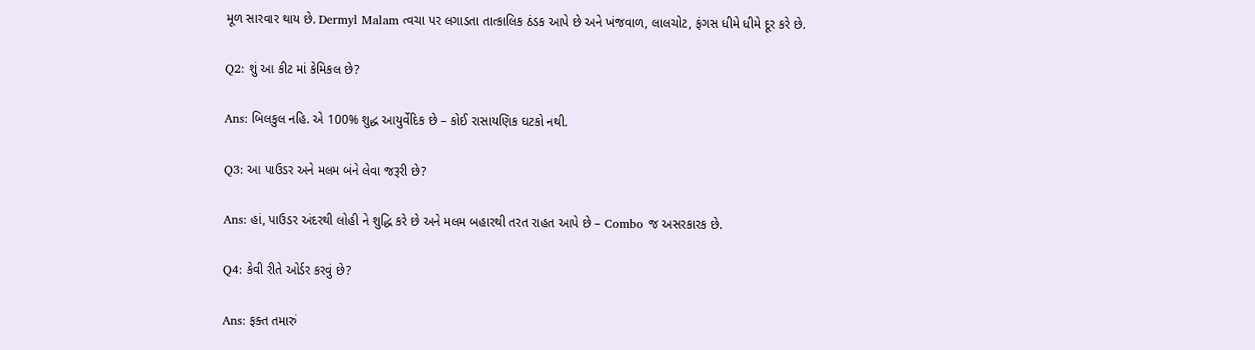મૂળ સારવાર થાય છે. Dermyl Malam ત્વચા પર લગાડતા તાત્કાલિક ઠંડક આપે છે અને ખંજવાળ, લાલચોટ, ફંગસ ધીમે ધીમે દૂર કરે છે.

Q2: શું આ કીટ માં કેમિકલ છે?

Ans: બિલકુલ નહિ. એ 100% શુદ્ધ આયુર્વેદિક છે – કોઈ રાસાયણિક ઘટકો નથી.

Q3: આ પાઉડર અને મલમ બંને લેવા જરૂરી છે?

Ans: હાં, પાઉડર અંદરથી લોહી ને શુદ્ધિ કરે છે અને મલમ બહારથી તરત રાહત આપે છે – Combo જ અસરકારક છે.

Q4: કેવી રીતે ઓર્ડર કરવું છે?

Ans: ફક્ત તમારું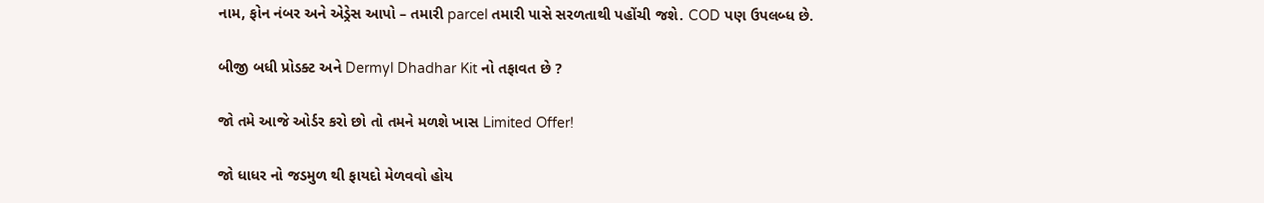નામ, ફોન નંબર અને એડ્રેસ આપો – તમારી parcel તમારી પાસે સરળતાથી પહોંચી જશે. COD પણ ઉપલબ્ધ છે.

બીજી બધી પ્રોડક્ટ અને Dermyl Dhadhar Kit નો તફાવત છે ?

જો તમે આજે ઓર્ડર કરો છો તો તમને મળશે ખાસ Limited Offer!

જો ધાધર નો જડમુળ થી ફાયદો મેળવવો હોય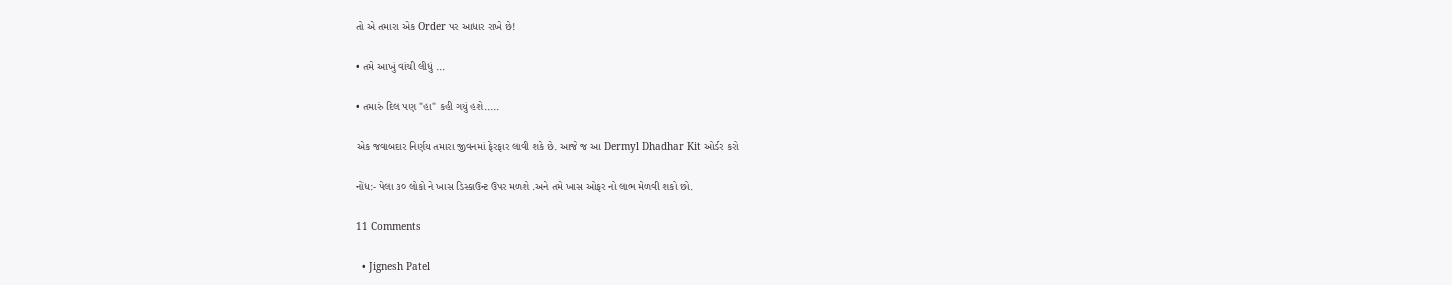તો એ તમારા એક Order પર આધાર રાખે છે!

• તમે આખું વાંચી લીધું ...

• તમારું દિલ પણ "હા" કહી ગયું હશે.....

એક જવાબદાર નિર્ણય તમારા જીવનમાં ફેરફાર લાવી શકે છે. આજે જ આ Dermyl Dhadhar Kit ઓર્ડર કરો

નોંધ:- પેલા ૩૦ લોકો ને ખાસ ડિસ્કાઉન્ટ ઉપર મળશે .અને તમે ખાસ ઓફર નો લાભ મેળવી શકો છો.

11 Comments

  • Jignesh Patel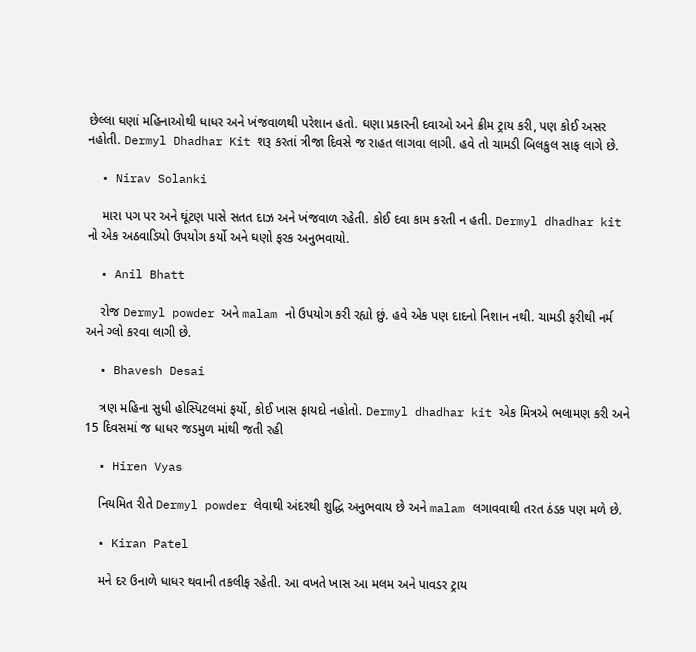છેલ્લા ઘણાં મહિનાઓથી ધાધર અને ખંજવાળથી પરેશાન હતો. ઘણા પ્રકારની દવાઓ અને ક્રીમ ટ્રાય કરી, પણ કોઈ અસર નહોતી. Dermyl Dhadhar Kit શરૂ કરતાં ત્રીજા દિવસે જ રાહત લાગવા લાગી. હવે તો ચામડી બિલકુલ સાફ લાગે છે.

  • Nirav Solanki

    મારા પગ પર અને ઘૂંટણ પાસે સતત દાઝ અને ખંજવાળ રહેતી. કોઈ દવા કામ કરતી ન હતી. Dermyl dhadhar kit નો એક અઠવાડિયો ઉપયોગ કર્યો અને ઘણો ફરક અનુભવાયો.

  • Anil Bhatt

    રોજ Dermyl powder અને malam નો ઉપયોગ કરી રહ્યો છું. હવે એક પણ દાદનો નિશાન નથી. ચામડી ફરીથી નર્મ અને ગ્લો કરવા લાગી છે.

  • Bhavesh Desai

    ત્રણ મહિના સુધી હોસ્પિટલમાં ફર્યો, કોઈ ખાસ ફાયદો નહોતો. Dermyl dhadhar kit એક મિત્રએ ભલામણ કરી અને 15 દિવસમાં જ ધાધર જડમુળ માંથી જતી રહી

  • Hiren Vyas

    નિયમિત રીતે Dermyl powder લેવાથી અંદરથી શુદ્ધિ અનુભવાય છે અને malam લગાવવાથી તરત ઠંડક પણ મળે છે.

  • Kiran Patel

    મને દર ઉનાળે ધાધર થવાની તકલીફ રહેતી. આ વખતે ખાસ આ મલમ અને પાવડર ટ્રાય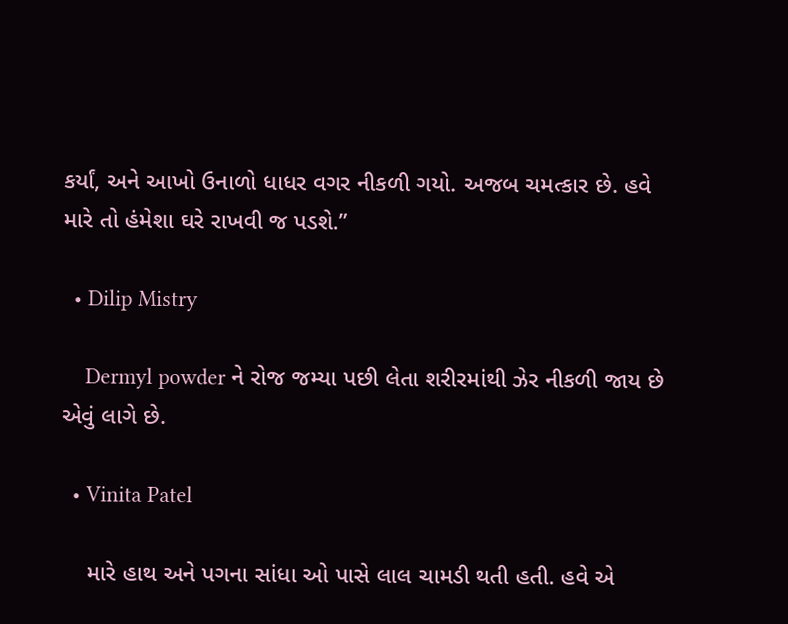કર્યાં, અને આખો ઉનાળો ધાધર વગર નીકળી ગયો. અજબ ચમત્કાર છે. હવે મારે તો હંમેશા ઘરે રાખવી જ પડશે.”

  • Dilip Mistry

    Dermyl powder ને રોજ જમ્યા પછી લેતા શરીરમાંથી ઝેર નીકળી જાય છે એવું લાગે છે.

  • Vinita Patel

    મારે હાથ અને પગના સાંધા ઓ પાસે લાલ ચામડી થતી હતી. હવે એ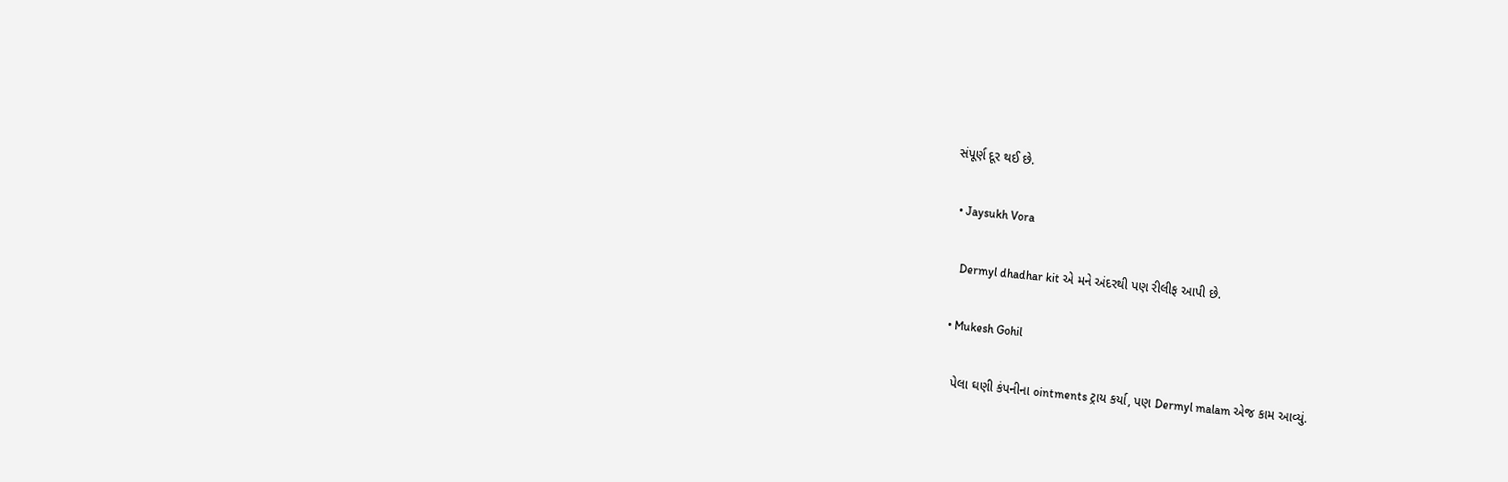સંપૂર્ણ દૂર થઈ છે.

  • Jaysukh Vora

    Dermyl dhadhar kit એ મને અંદરથી પણ રીલીફ આપી છે.

  • Mukesh Gohil

    પેલા ઘણી કંપનીના ointments ટ્રાય કર્યા, પણ Dermyl malam એજ કામ આવ્યું.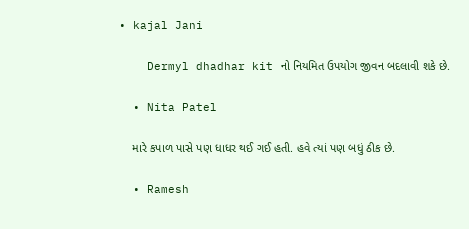• kajal Jani

    Dermyl dhadhar kit નો નિયમિત ઉપયોગ જીવન બદલાવી શકે છે.

  • Nita Patel

    મારે કપાળ પાસે પણ ધાધર થઈ ગઈ હતી. હવે ત્યાં પણ બધું ઠીક છે.

  • Ramesh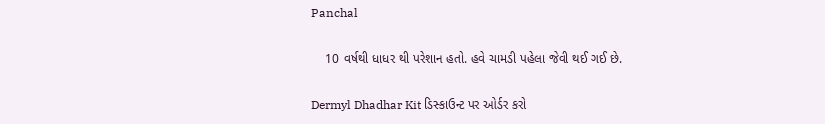Panchal

    10 વર્ષથી ધાધર થી પરેશાન હતો. હવે ચામડી પહેલા જેવી થઈ ગઈ છે.

Dermyl Dhadhar Kit ડિસ્કાઉન્ટ પર ઓર્ડર કરો